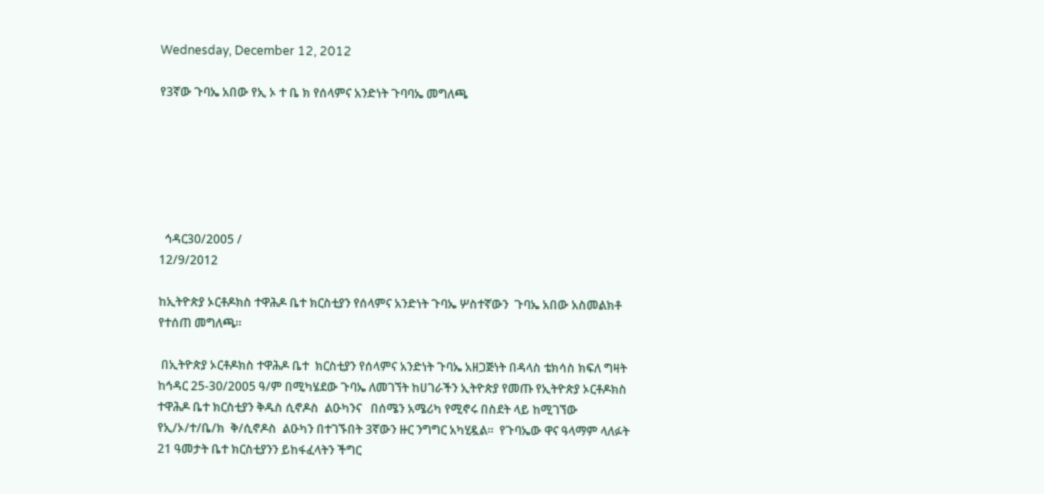Wednesday, December 12, 2012

የ3ኛው ጉባኤ አበው የኢ ኦ ተ ቤ ክ የሰላምና አንድነት ጉባባኤ መግለጫ






  ኅዳር30/2005 /
12/9/2012

ከኢትዮጵያ ኦርቶዶክስ ተዋሕዶ ቤተ ክርስቲያን የሰላምና አንድነት ጉባኤ ሦስተኛውን  ጉባኤ አበው አስመልክቶ የተሰጠ መግለጫ።

 በኢትዮጵያ ኦርቶዶክስ ተዋሕዶ ቤተ  ክርስቲያን የሰላምና አንድነት ጉባኤ አዘጋጅነት በዳላስ ቴክሳስ ክፍለ ግዛት ከኅዳር 25-30/2005 ዓ/ም በሚካሄደው ጉባኤ ለመገኘት ከሀገራችን ኢትዮጵያ የመጡ የኢትዮጵያ ኦርቶዶክስ ተዋሕዶ ቤተ ክርስቲያን ቅዱስ ሲኖዶስ  ልዑካንና   በሰሜን አሜሪካ የሚኖሩ በስደት ላይ ከሚገኘው  የኢ/ኦ/ተ/ቤ/ክ  ቅ/ሲኖዶስ  ልዑካን በተገኙበት 3ኛውን ዙር ንግግር አካሂዷል።  የጉባኤው ዋና ዓላማም ላለፉት 21 ዓመታት ቤተ ክርስቲያንን ይከፋፈላትን ችግር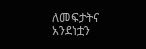ለመፍታትና አንደነቷን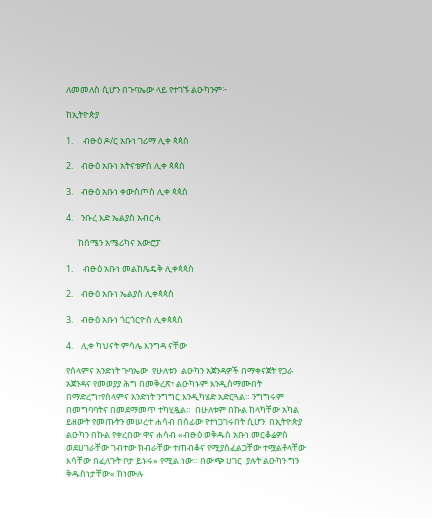ለመመለስ ሲሆን በጉባኤው ላይ የተገኙ ልዑካንም፦

ከኢትዮጵያ

1.     ብፁዕ ዶ/ር አቡነ ገሪማ ሊቀ ጳጳስ

2.    ብፁዕ አቡነ አትናቴዎስ ሊቀ ጳጳስ

3.    ብፁዕ አቡነ ቀውስጦስ ሊቀ ጳጳስ

4.    ንቡረ እድ ኤልያስ አብርሓ

      ከሰሜን አሜሪካና አውሮፓ

1.     ብፁዕ አቡነ መልከጼዴቅ ሊቀጳጳስ

2.    ብፁዕ አቡነ ኤልያስ ሊቀጳጳስ

3.    ብፁዕ አቡነ ጎርጎርዮስ ሊቀጳጳስ

4.    ሊቀ ካህናት ምሳሌ እንግዳ ናቸው

የሰላምና አንድነት ጉባኤው  የሁለቱን  ልዑካን አጀንዳዎች በማቀናጀት የጋራ አጀንዳና የመወያያ ሕግ በመቅረጽ፣ ልዑካኑም እንዲስማሙበት በማድረግ፣የሰላምና አንድነት ንግግር እንዲካሄድ አድርጓል። ንግግሩም በመግባባትና በመደማመጥ ተካሂዷል።  በሁለቱም በኩል ከላካቸው አካል ይዘውት የመጡትን መሠረተ ሐሳብ በሰፊው የተነጋገሩበት ሲሆን  በኢትዮጵያ  ልዑካን በኩል የቀረበው ዋና ሐሳብ «ብፁዕ ወቅዱስ አቡነ መርቆሬዎስ ወደሀገራቸው ገብተው ክብራቸው ተጠብቆና የሚያስፈልጋቸው ተሟልቶላቸው እሳቸው በፈለጉት ቦታ ይኑሩ» የሚል ነው። በውጭ ሀገር  ያሉት ልዑካን ግን ቅዱስነታቸው« ከነሙሉ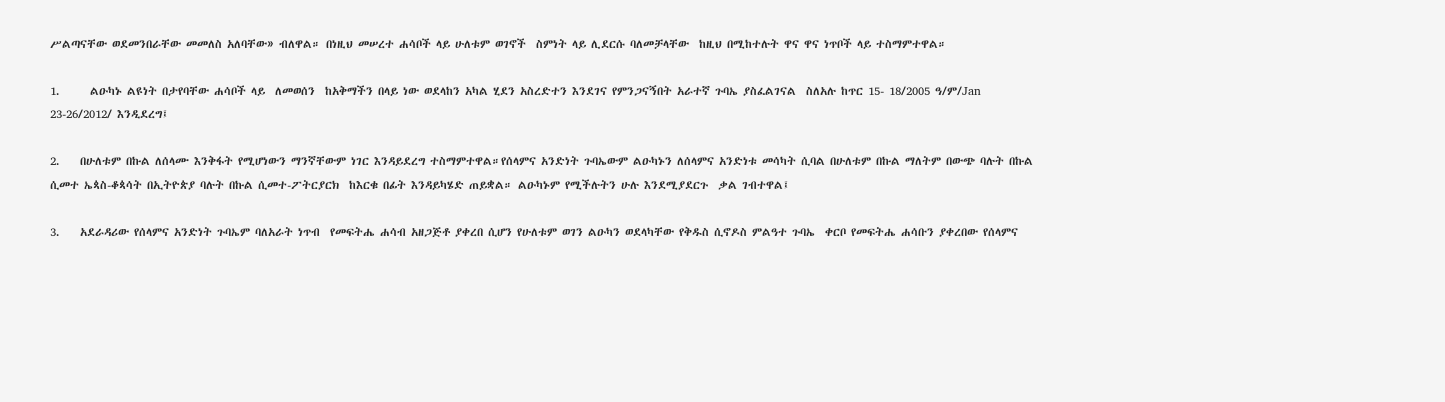ሥልጣናቸው ወደመንበራቸው መመለስ አለባቸው» ብለዋል። በነዚህ መሠረተ ሐሳቦች ላይ ሁለቱም ወገኖች  ስምነት ላይ ሊደርሱ ባለመቻላቸው  ከዚህ በሚከተሉት ዋና ዋና ነጥቦች ላይ ተስማምተዋል።

1.      ልዑካኑ ልዩነት በታየባቸው ሐሳቦች ላይ  ለመወሰን  ከአቅማችን በላይ ነው ወደላከን አካል ሂደን አስረድተን እንደገና የምንጋናኝበት አራተኛ ጉባኤ ያስፈልገናል  ስለአሉ ከጥር 15- 18/2005 ዓ/ም/Jan 23-26/2012/ እንዲደረግ፤

2.    በሁለቱም በኩል ለሰላሙ እንቅፋት የሚሆነውን ማንኛቸውም ነገር እንዳይደረግ ተስማምተዋል።የሰላምና አንድነት ጉባኤውም ልዑካኑን ለሰላምና አንድነቱ መሳካት ሲባል በሁለቱም በኩል ማለትም በውጭ ባሉት በኩል ሲመተ ኤጳስ-ቆጳሳት በኢትዮጵያ ባሉት በኩል ሲመተ-ፖትርያርክ  ከእርቁ በፊት እንዳይካሄድ ጠይቋል። ልዑካኑም የሚችሉትን ሁሉ እንደሚያደርጉ  ቃል ገብተዋል፤

3.    አደራዳሪው የሰላምና አንድነት ጉባኤም ባለአራት ነጥብ  የመፍትሔ ሐሳብ አዘጋጅቶ ያቀረበ ሲሆን የሁለቱም ወገን ልዑካን ወደላካቸው የቅዱስ ሲኖዶስ ምልዓተ ጉባኤ  ቀርቦ የመፍትሔ ሐሳቡን ያቀረበው የሰላምና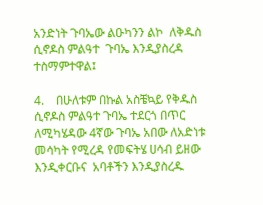አንድነት ጉባኤው ልዑካንን ልኮ  ለቅዱስ ሲኖዶስ ምልዓተ  ጉባኤ እንዲያስረዳ ተስማምተዋል፤

4.    በሁለቱም በኩል አስቼኳይ የቅዱስ ሲኖዶስ ምልዓተ ጉባኤ ተደርጎ በጥር ለሚካሄዳው 4ኛው ጉባኤ አበው ለአድነቱ መሳካት የሚረዳ የመፍትሄ ሀሳብ ይዘው እንዲቀርቡና  አባቶችን እንዲያስረዱ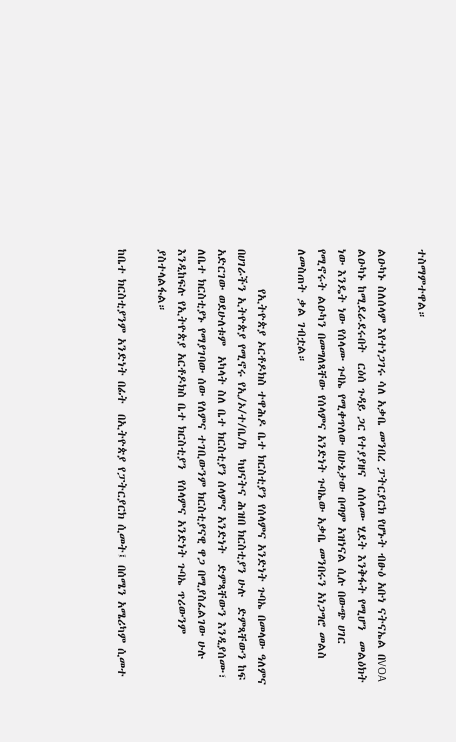ተስማምተዋል።

ልዑካኑ ስለሰላም እየተነጋገሩ ሳለ አቃቤ መንበረ ፓትርያርክ የሆኑት ብፁዕ አቡነ ናትናኤል በVOA ልዑካኑ ከሚደራደሩበት  ርዕሰ ጉዳይ ጋር የተያያዘና  ለሰላሙ ሂደት እንቅፋት የሚሆን  መልዕክት ነው እንዴት ነው የሰላሙ ጉባኤ የሚቀጥለው በሁኔታው በጣም አዝነናል ሲሉ በውጭ ሀገር የሚኖሩት ልዑካን በመግለጻቸው የሰላምና አንድነት ጉባኤው አቃቤ መንበሩን አነጋግሮ መልስ ለመስጠት ቃል ገብቷል።

        የኢትዮጵያ ኦርቶዶክስ ተዋሕዶ ቤተ ክርስቲያን የሰላምና አንድነት ጉባኤ በመላው ዓለምና በሀገራችን ኢትዮጵያ የሚኖሩ የኢ/ኦ/ተ/ቤ/ክ  ካህናትና ሕዝበ ክርስቲያን ሁሉ  ድምጻቸውን ከፍ አድርገው ወደሁለቱም  አካላት ስለ ቤተ ክርስቲያን ሰላምና አንድነት  ድምጻቸውን እንዲያሰሙ፣ ለቤተ ክርስቲያኑ የማያገባው ሰው የለምና ተገቢውንም ክርስቲያናዊ ዋጋ በሚያስፈልገው ሁሉ እንዲከፍሉ የኢትዮጵያ አርቶዶክስ ቤተ ክርስቲያን  የሰላምና አንድነት ጉባኤ ጥሪውንም ያስተላልፋል።

ከቤተ ክርስቲያንም አንድነት በፊት  በኢትዮጵያ የፓትርያርክ ሲመት፤ በሰሜን አሜሪካም ሲመተ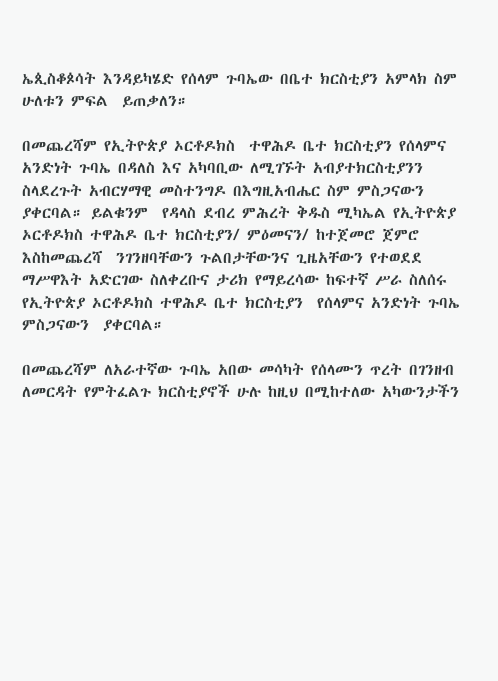ኤጲስቆጶሳት እንዳይካሄድ የሰላም ጉባኤው በቤተ ክርስቲያን አምላክ ስም ሁለቱን ምፍል  ይጠቃለን።

በመጨረሻም የኢትዮጵያ ኦርቶዶክስ  ተዋሕዶ ቤተ ክርስቲያን የሰላምና አንድነት ጉባኤ በዳለስ እና አካባቢው ለሚገኙት አብያተክርስቲያንን ስላደረጉት አብርሃማዊ መስተንግዶ በእግዚአብሔር ስም ምስጋናውን ያቀርባል። ይልቁንም  የዳላስ ደብረ ምሕረት ቅዱስ ሚካኤል የኢትዮጵያ ኦርቶዶክስ ተዋሕዶ ቤተ ክርስቲያን/ ምዕመናን/ ከተጀመሮ ጀምሮ እስከመጨረሻ  ንገንዘባቸውን ጉልበታቸውንና ጊዜአቸውን የተወደደ ማሥዋእት አድርገው ስለቀረቡና ታሪክ የማይረሳው ከፍተኛ ሥራ ስለሰሩ የኢትዮጵያ ኦርቶዶክስ ተዋሕዶ ቤተ ክርስቲያን  የሰላምና አንድነት ጉባኤ ምስጋናውን  ያቀርባል።

በመጨረሻም ለአራተኛው ጉባኤ አበው መሳካት የሰላሙን ጥረት በገንዘብ ለመርዳት የምትፈልጉ ክርስቲያኖች ሁሉ ከዚህ በሚከተለው አካውንታችን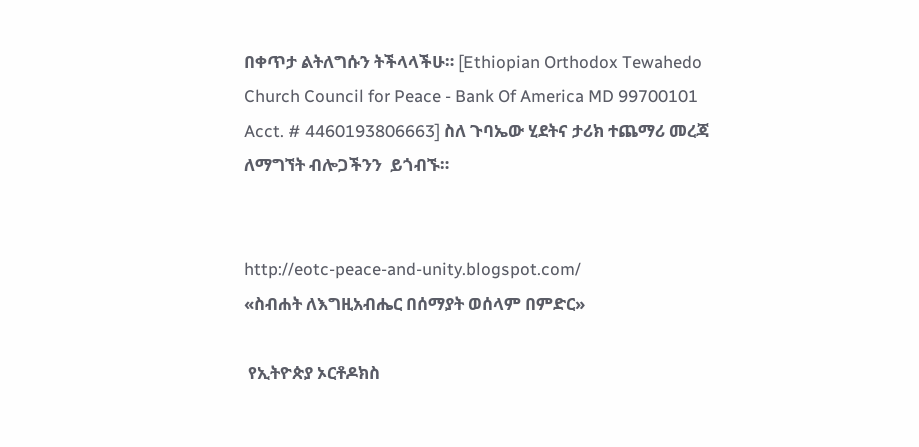በቀጥታ ልትለግሱን ትችላላችሁ። [Ethiopian Orthodox Tewahedo Church Council for Peace - Bank Of America MD 99700101 Acct. # 4460193806663] ስለ ጉባኤው ሂደትና ታሪክ ተጨማሪ መረጃ ለማግኘት ብሎጋችንን  ይጎብኙ።


http://eotc-peace-and-unity.blogspot.com/
«ስብሐት ለእግዚአብሔር በሰማያት ወሰላም በምድር»

 የኢትዮጵያ ኦርቶዶክስ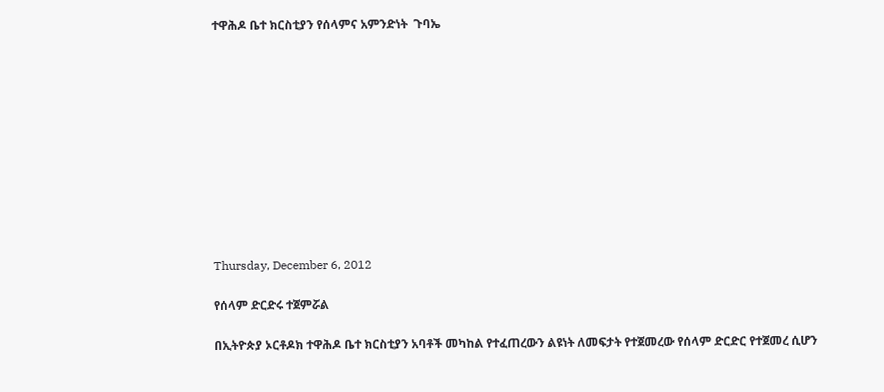ተዋሕዶ ቤተ ክርስቲያን የሰላምና አምንድነት  ጉባኤ











Thursday, December 6, 2012

የሰላም ድርድሩ ተጀምሯል

በኢትዮጵያ ኦርቶዶክ ተዋሕዶ ቤተ ክርስቲያን አባቶች መካከል የተፈጠረውን ልዩነት ለመፍታት የተጀመረው የሰላም ድርድር የተጀመረ ሲሆን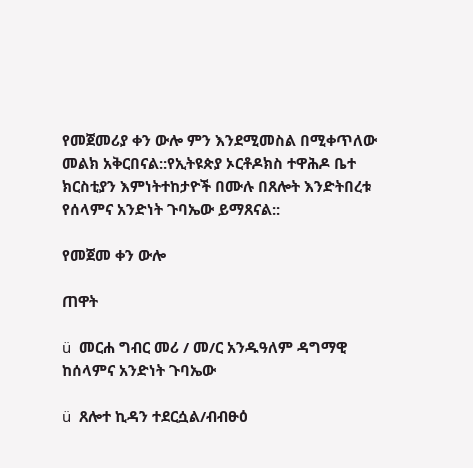የመጀመሪያ ቀን ውሎ ምን እንደሚመስል በሚቀጥለው መልክ አቅርበናል::የኢትዩጵያ ኦርቶዶክስ ተዋሕዶ ቤተ ክርስቲያን እምነትተከታዮች በሙሉ በጸሎት እንድትበረቱ የሰላምና አንድነት ጉባኤው ይማጸናል::

የመጀመ ቀን ውሎ

ጠዋት

ü  መርሐ ግብር መሪ / መ/ር አንዱዓለም ዳግማዊ ከሰላምና አንድነት ጉባኤው

ü  ጸሎተ ኪዳን ተደርሷል/ብብፁዕ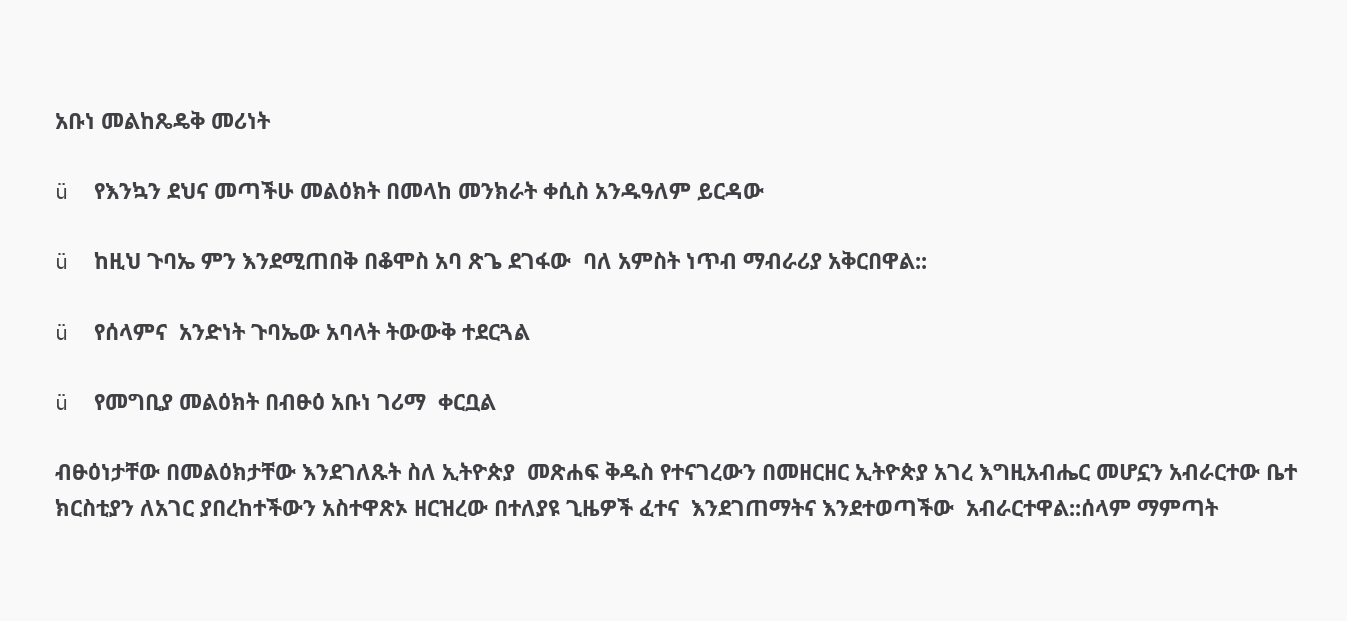አቡነ መልከጼዴቅ መሪነት

ü  የእንኳን ደህና መጣችሁ መልዕክት በመላከ መንክራት ቀሲስ አንዱዓለም ይርዳው

ü  ከዚህ ጉባኤ ምን እንደሚጠበቅ በቆሞስ አባ ጽጌ ደገፋው  ባለ አምስት ነጥብ ማብራሪያ አቅርበዋል::

ü  የሰላምና  አንድነት ጉባኤው አባላት ትውውቅ ተደርጓል

ü  የመግቢያ መልዕክት በብፁዕ አቡነ ገሪማ  ቀርቧል

ብፁዕነታቸው በመልዕክታቸው እንደገለጹት ስለ ኢትዮጵያ  መጽሐፍ ቅዱስ የተናገረውን በመዘርዘር ኢትዮጵያ አገረ እግዚአብሔር መሆኗን አብራርተው ቤተ ክርስቲያን ለአገር ያበረከተችውን አስተዋጽኦ ዘርዝረው በተለያዩ ጊዜዎች ፈተና  እንደገጠማትና እንደተወጣችው  አብራርተዋል::ሰላም ማምጣት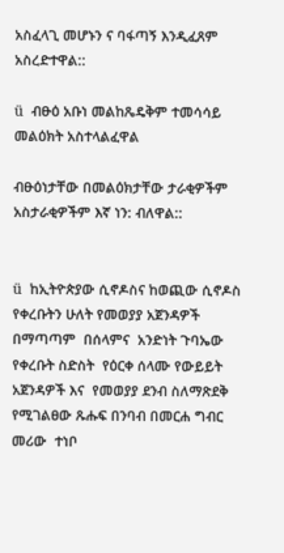አስፈላጊ መሆኑን ና ባፋጣኝ እንዲፈጸም አስረድተዋል::

ü  ብፁዕ አቡነ መልከጼዴቅም ተመሳሳይ መልዕክት አስተላልፈዋል

ብፁዕነታቸው በመልዕክታቸው ታራቂዎችም አስታራቂዎችም እኛ ነን: ብለዋል::


ü  ከኢትዮጵያው ሲኖዶስና ከወጪው ሲኖዶስ የቀረቡትን ሁለት የመወያያ አጀንዳዎች በማጣጣም  በሰላምና  አንድነት ጉባኤው የቀረቡት ስድስት  የዕርቀ ሰላሙ የውይይት አጀንዳዎች እና  የመወያያ ደንብ ስለማጽደቅ የሚገልፀው ጹሑፍ በንባብ በመርሐ ግብር መሪው  ተነቦ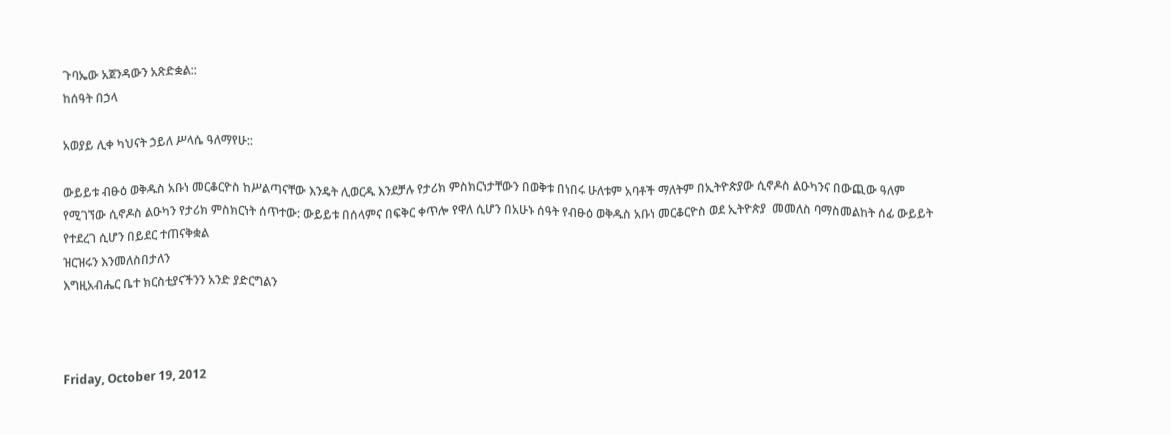ጉባኤው አጀንዳውን አጽድቋል::
ከሰዓት በኃላ

አወያይ ሊቀ ካህናት ኃይለ ሥላሴ ዓለማየሁ::

ውይይቱ ብፁዕ ወቅዱስ አቡነ መርቆርዮስ ከሥልጣናቸው እንዴት ሊወርዱ እንደቻሉ የታሪክ ምስክርነታቸውን በወቅቱ በነበሩ ሁለቱም አባቶች ማለትም በኢትዮጵያው ሲኖዶስ ልዑካንና በውጪው ዓለም የሚገኘው ሲኖዶስ ልዑካን የታሪክ ምስክርነት ሰጥተው: ውይይቱ በሰላምና በፍቅር ቀጥሎ የዋለ ሲሆን በአሁኑ ሰዓት የብፁዕ ወቅዱስ አቡነ መርቆርዮስ ወደ ኢትዮጵያ  መመለስ ባማስመልከት ሰፊ ውይይት የተደረገ ሲሆን በይደር ተጠናቅቋል
ዝርዝሩን እንመለስበታለን
እግዚአብሔር ቤተ ክርስቲያናችንን አንድ ያድርግልን



Friday, October 19, 2012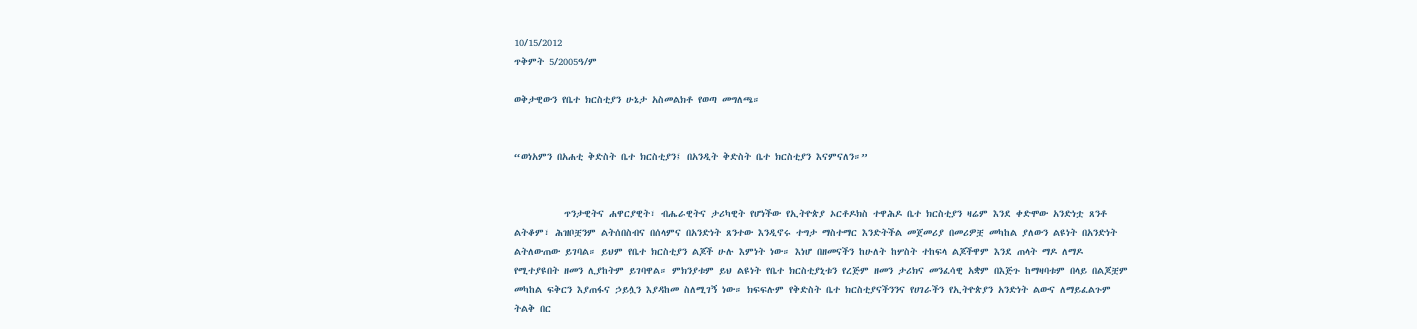10/15/2012
ጥቅምት 5/2005ዓ/ም

ወቅታዊውን የቤተ ክርስቲያን ሁኔታ አስመልክቶ የወጣ መግለጫ።


“ወነአምን በአሐቲ ቅድስት ቤተ ክርስቲያን፤ በአንዲት ቅድስት ቤተ ክርስቲያን እናምናለን።”


          ጥንታዊትና ሐዋርያዊት፣ ብሔራዊትና ታሪካዊት የሆነችው የኢትዮጵያ ኦርቶዶክስ ተዋሕዶ ቤተ ክርስቲያን ዛሬም እንደ ቀድሞው አንድነቷ ጸንቶ ልትቆም፣ ሕዝቦቿንም ልትሰበስብና በሰላምና በአንድነት ጸንተው እንዲኖሩ ተግታ ማስተማር እንድትችል መጀመሪያ በመሪዎቿ መካከል ያለውን ልዩነት በአንድነት ልትለውጠው ይገባል። ይህም የቤተ ክርስቲያን ልጆች ሁሉ እምነት ነው። እነሆ በዘመናችን ከሁለት ከሦስት ተከፍላ ልጆችዋም እንደ ጠላት ማዶ ለማዶ የሚተያዩበት ዘመን ሊያከትም ይገባዋል። ምክንያቱም ይህ ልዩነት የቤተ ክርስቲያኒቱን የረጅም ዘመን ታሪክና መንፈሳዊ አቋም በእጅጉ ከማዛባቱም በላይ በልጆቿም መካከል ፍቅርን እያጠፋና ኃይሏን እያዳከመ ስለሚገኝ ነው። ክፍፍሉም የቅድስት ቤተ ክርስቲያናችንንና የሀገራችን የኢትዮጵያን አንድነት ልውና ለማይፈልጉም ትልቅ በር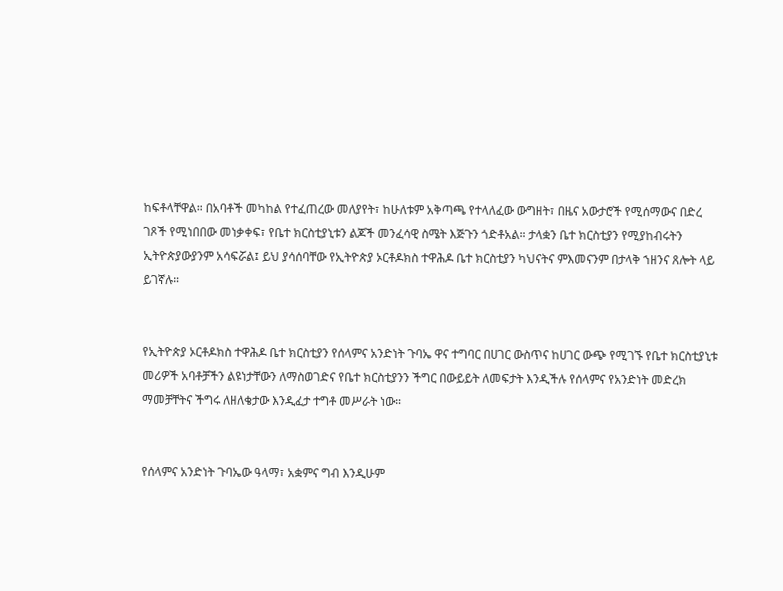ከፍቶላቸዋል። በአባቶች መካከል የተፈጠረው መለያየት፣ ከሁለቱም አቅጣጫ የተላለፈው ውግዘት፣ በዜና አውታሮች የሚሰማውና በድረ ገጾች የሚነበበው መነቃቀፍ፣ የቤተ ክርስቲያኒቱን ልጆች መንፈሳዊ ስሜት እጅጉን ጎድቶአል። ታላቋን ቤተ ክርስቲያን የሚያከብሩትን ኢትዮጵያውያንም አሳፍሯል፤ ይህ ያሳሰባቸው የኢትዮጵያ ኦርቶዶክስ ተዋሕዶ ቤተ ክርስቲያን ካህናትና ምእመናንም በታላቅ ኀዘንና ጸሎት ላይ ይገኛሉ።


የኢትዮጵያ ኦርቶዶክስ ተዋሕዶ ቤተ ክርስቲያን የሰላምና አንድነት ጉባኤ ዋና ተግባር በሀገር ውስጥና ከሀገር ውጭ የሚገኙ የቤተ ክርስቲያኒቱ መሪዎች አባቶቻችን ልዩነታቸውን ለማስወገድና የቤተ ክርስቲያንን ችግር በውይይት ለመፍታት እንዲችሉ የሰላምና የአንድነት መድረክ ማመቻቸትና ችግሩ ለዘለቄታው እንዲፈታ ተግቶ መሥራት ነው።


የሰላምና አንድነት ጉባኤው ዓላማ፣ አቋምና ግብ እንዲሁም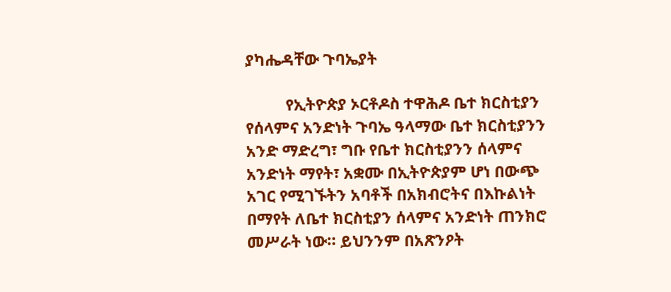ያካሔዳቸው ጉባኤያት

          የኢትዮጵያ ኦርቶዶስ ተዋሕዶ ቤተ ክርስቲያን የሰላምና አንድነት ጉባኤ ዓላማው ቤተ ክርስቲያንን አንድ ማድረግ፣ ግቡ የቤተ ክርስቲያንን ሰላምና አንድነት ማየት፣ አቋሙ በኢትዮጵያም ሆነ በውጭ አገር የሚገኙትን አባቶች በአክብሮትና በእኩልነት በማየት ለቤተ ክርስቲያን ሰላምና አንድነት ጠንክሮ መሥራት ነው። ይህንንም በአጽንዖት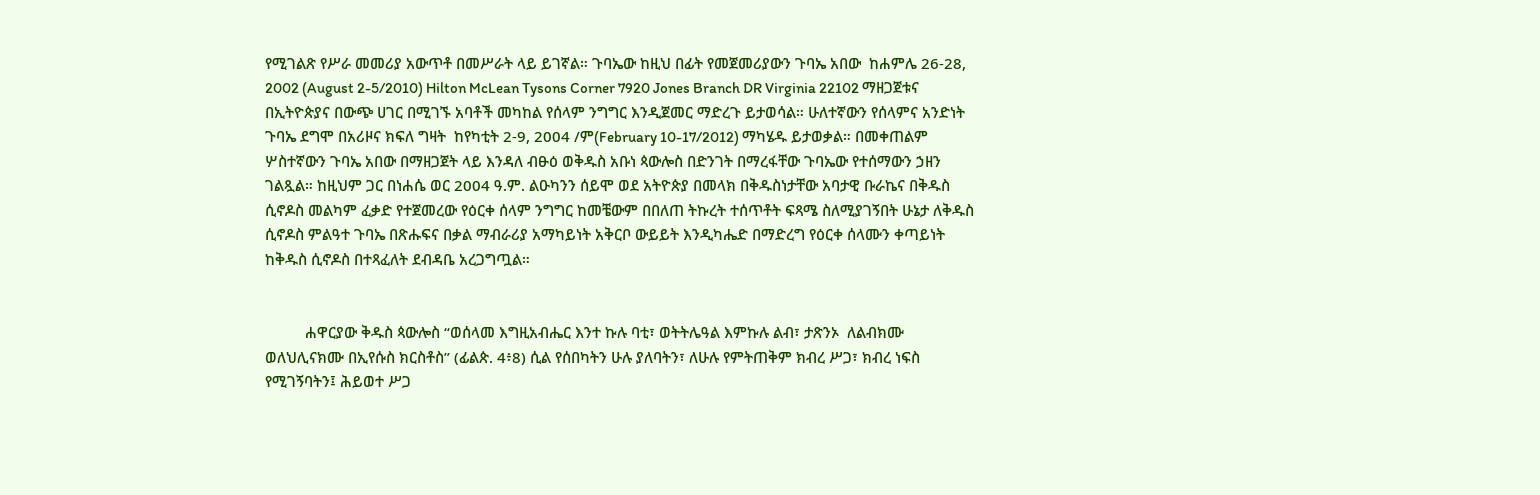የሚገልጽ የሥራ መመሪያ አውጥቶ በመሥራት ላይ ይገኛል። ጉባኤው ከዚህ በፊት የመጀመሪያውን ጉባኤ አበው  ከሐምሌ 26-28, 2002 (August 2-5/2010) Hilton McLean Tysons Corner 7920 Jones Branch DR Virginia 22102 ማዘጋጀቱና በኢትዮጵያና በውጭ ሀገር በሚገኙ አባቶች መካከል የሰላም ንግግር እንዲጀመር ማድረጉ ይታወሳል። ሁለተኛውን የሰላምና አንድነት ጉባኤ ደግሞ በአሪዞና ክፍለ ግዛት  ከየካቲት 2-9, 2004 /ም(February 10-17/2012) ማካሄዱ ይታወቃል። በመቀጠልም ሦስተኛውን ጉባኤ አበው በማዘጋጀት ላይ እንዳለ ብፁዕ ወቅዱስ አቡነ ጳውሎስ በድንገት በማረፋቸው ጉባኤው የተሰማውን ኃዘን ገልጿል። ከዚህም ጋር በነሐሴ ወር 2004 ዓ.ም. ልዑካንን ሰይሞ ወደ አትዮጵያ በመላክ በቅዱስነታቸው አባታዊ ቡራኬና በቅዱስ ሲኖዶስ መልካም ፈቃድ የተጀመረው የዕርቀ ሰላም ንግግር ከመቼውም በበለጠ ትኩረት ተሰጥቶት ፍጻሜ ስለሚያገኝበት ሁኔታ ለቅዱስ ሲኖዶስ ምልዓተ ጉባኤ በጽሑፍና በቃል ማብራሪያ አማካይነት አቅርቦ ውይይት እንዲካሔድ በማድረግ የዕርቀ ሰላሙን ቀጣይነት ከቅዱስ ሲኖዶስ በተጻፈለት ደብዳቤ አረጋግጧል።


          ሐዋርያው ቅዱስ ጳውሎስ “ወሰላመ እግዚአብሔር እንተ ኩሉ ባቲ፣ ወትትሌዓል እምኩሉ ልብ፣ ታጽንኦ  ለልብክሙ ወለህሊናክሙ በኢየሱስ ክርስቶስ” (ፊልጵ. 4፥8) ሲል የሰበካትን ሁሉ ያለባትን፣ ለሁሉ የምትጠቅም ክብረ ሥጋ፣ ክብረ ነፍስ የሚገኝባትን፤ ሕይወተ ሥጋ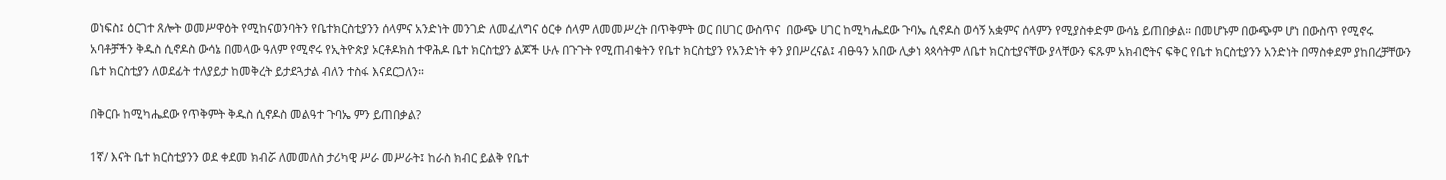ወነፍስ፤ ዕርገተ ጸሎት ወመሥዋዕት የሚከናወንባትን የቤተክርስቲያንን ሰላምና አንድነት መንገድ ለመፈለግና ዕርቀ ሰላም ለመመሥረት በጥቅምት ወር በሀገር ውስጥና  በውጭ ሀገር ከሚካሔደው ጉባኤ ሲኖዶስ ወሳኝ አቋምና ሰላምን የሚያስቀድም ውሳኔ ይጠበቃል። በመሆኑም በውጭም ሆነ በውስጥ የሚኖሩ አባቶቻችን ቅዱስ ሲኖዶስ ውሳኔ በመላው ዓለም የሚኖሩ የኢትዮጵያ ኦርቶዶክስ ተዋሕዶ ቤተ ክርስቲያን ልጆች ሁሉ በጉጉት የሚጠብቁትን የቤተ ክርስቲያን የአንድነት ቀን ያበሥረናል፤ ብፁዓን አበው ሊቃነ ጳጳሳትም ለቤተ ክርስቲያናቸው ያላቸውን ፍጹም አክብሮትና ፍቅር የቤተ ክርስቲያንን አንድነት በማስቀደም ያከበረቻቸውን ቤተ ክርስቲያን ለወደፊት ተለያይታ ከመቅረት ይታደጓታል ብለን ተስፋ እናደርጋለን።

በቅርቡ ከሚካሔደው የጥቅምት ቅዱስ ሲኖዶስ መልዓተ ጉባኤ ምን ይጠበቃል?

1ኛ/ እናት ቤተ ክርስቲያንን ወደ ቀደመ ክብሯ ለመመለስ ታሪካዊ ሥራ መሥራት፤ ከራስ ክብር ይልቅ የቤተ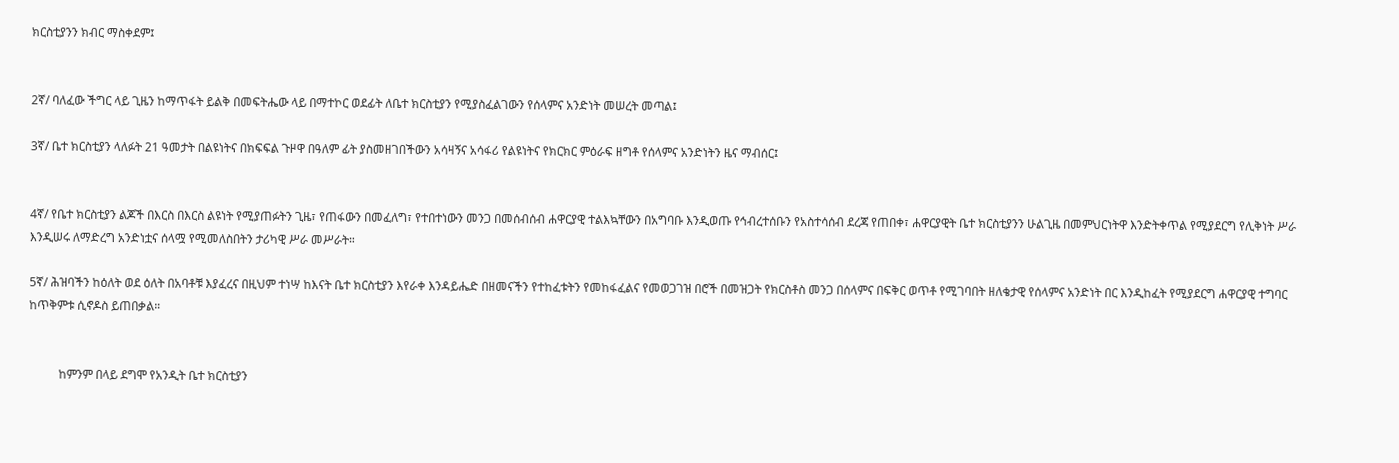ክርስቲያንን ክብር ማስቀደም፤


2ኛ/ ባለፈው ችግር ላይ ጊዜን ከማጥፋት ይልቅ በመፍትሔው ላይ በማተኮር ወደፊት ለቤተ ክርስቲያን የሚያስፈልገውን የሰላምና አንድነት መሠረት መጣል፤

3ኛ/ ቤተ ክርስቲያን ላለፉት 21 ዓመታት በልዩነትና በክፍፍል ጉዞዋ በዓለም ፊት ያስመዘገበችውን አሳዛኝና አሳፋሪ የልዩነትና የክርክር ምዕራፍ ዘግቶ የሰላምና አንድነትን ዜና ማብሰር፤


4ኛ/ የቤተ ክርስቲያን ልጆች በእርስ በእርስ ልዩነት የሚያጠፉትን ጊዜ፣ የጠፋውን በመፈለግ፣ የተበተነውን መንጋ በመሰብሰብ ሐዋርያዊ ተልእኳቸውን በአግባቡ እንዲወጡ የኅብረተሰቡን የአስተሳሰብ ደረጃ የጠበቀ፣ ሐዋርያዊት ቤተ ክርስቲያንን ሁልጊዜ በመምህርነትዋ እንድትቀጥል የሚያደርግ የሊቅነት ሥራ እንዲሠሩ ለማድረግ አንድነቷና ሰላሟ የሚመለስበትን ታሪካዊ ሥራ መሥራት።

5ኛ/ ሕዝባችን ከዕለት ወደ ዕለት በአባቶቹ እያፈረና በዚህም ተነሣ ከእናት ቤተ ክርስቲያን እየራቀ እንዳይሔድ በዘመናችን የተከፈቱትን የመከፋፈልና የመወጋገዝ በሮች በመዝጋት የክርስቶስ መንጋ በሰላምና በፍቅር ወጥቶ የሚገባበት ዘለቄታዊ የሰላምና አንድነት በር እንዲከፈት የሚያደርግ ሐዋርያዊ ተግባር ከጥቅምቱ ሲኖዶስ ይጠበቃል።


          ከምንም በላይ ደግሞ የአንዲት ቤተ ክርስቲያን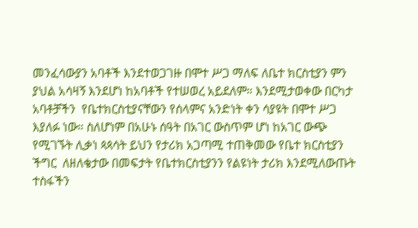መንፈሳውያን አባቶች እንደተወጋገዙ በሞተ ሥጋ ማለፍ ለቤተ ክርስቲያን ምን ያህል አሳዛኝ እንደሆነ ከአባቶች የተሠወረ አይደለም። እንደሚታወቀው በርካታ አባቶቻችን  የቤተክርስቲያናቸውን የሰላምና አንድነት ቀን ሳያዩት በሞተ ሥጋ እያለፉ ነው። ስለሆነም በአሁኑ ሰዓት በአገር ውስጥም ሆነ ከአገር ውጭ የሚገኙት ሊቃነ ጳጳሳት ይህን የታሪክ አጋጣሚ ተጠቅመው የቤተ ክርስቲያን ችግር  ለዘለቄታው በመፍታት የቤተክርስቲያንን የልዩነት ታሪክ እንደሚለውጡት ተስፋችን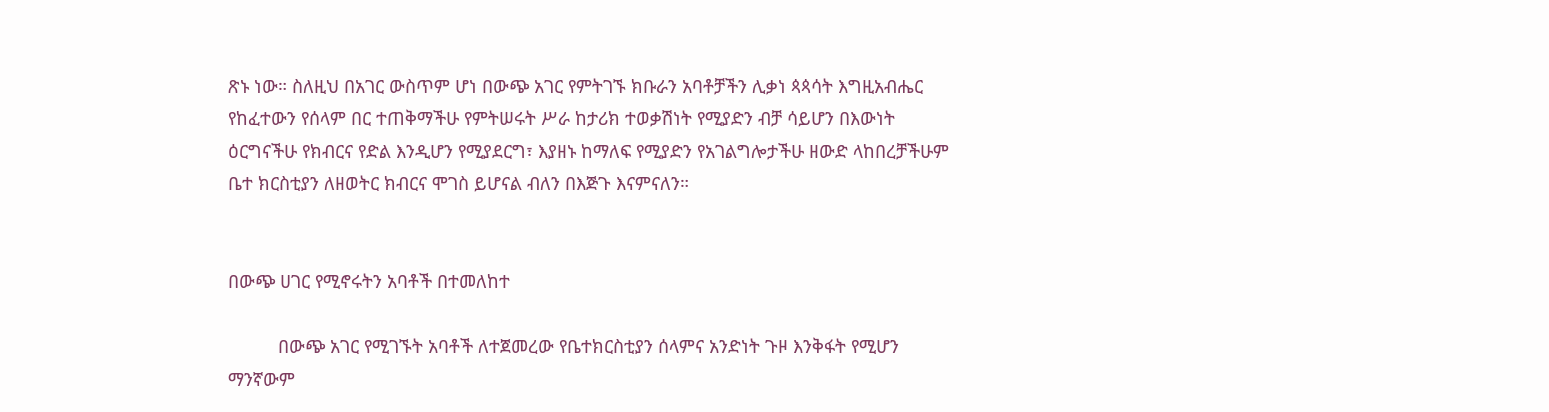ጽኑ ነው። ስለዚህ በአገር ውስጥም ሆነ በውጭ አገር የምትገኙ ክቡራን አባቶቻችን ሊቃነ ጳጳሳት እግዚአብሔር የከፈተውን የሰላም በር ተጠቅማችሁ የምትሠሩት ሥራ ከታሪክ ተወቃሽነት የሚያድን ብቻ ሳይሆን በእውነት ዕርግናችሁ የክብርና የድል እንዲሆን የሚያደርግ፣ እያዘኑ ከማለፍ የሚያድን የአገልግሎታችሁ ዘውድ ላከበረቻችሁም ቤተ ክርስቲያን ለዘወትር ክብርና ሞገስ ይሆናል ብለን በእጅጉ እናምናለን።


በውጭ ሀገር የሚኖሩትን አባቶች በተመለከተ

          በውጭ አገር የሚገኙት አባቶች ለተጀመረው የቤተክርስቲያን ሰላምና አንድነት ጉዞ እንቅፋት የሚሆን ማንኛውም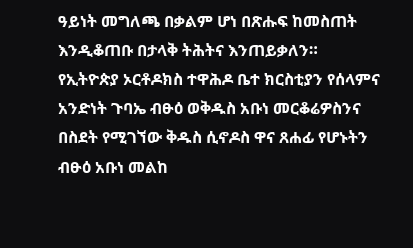ዓይነት መግለጫ በቃልም ሆነ በጽሑፍ ከመስጠት እንዲቆጠቡ በታላቅ ትሕትና እንጠይቃለን።  የኢትዮጵያ ኦርቶዶክስ ተዋሕዶ ቤተ ክርስቲያን የሰላምና አንድነት ጉባኤ ብፁዕ ወቅዱስ አቡነ መርቆሬዎስንና በስደት የሚገኘው ቅዱስ ሲኖዶስ ዋና ጸሐፊ የሆኑትን ብፁዕ አቡነ መልከ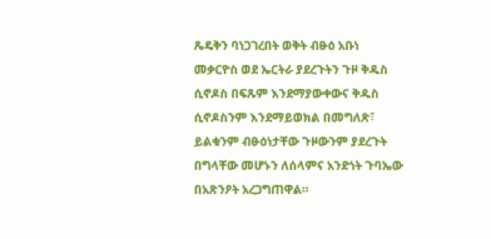ጼዴቅን ባነጋገረበት ወቅት ብፁዕ አቡነ መቃርዮስ ወደ ኤርትራ ያደረጉትን ጉዞ ቅዱስ ሲኖዶስ በፍጹም እንደማያውቀውና ቅዱስ ሲኖዶስንም እንደማይወክል በመግለጽ፣ ይልቁንም ብፁዕነታቸው ጉዞውንም ያደረጉት በግላቸው መሆኑን ለሰላምና አንድነት ጉባኤው በአጽንዖት አረጋግጠዋል።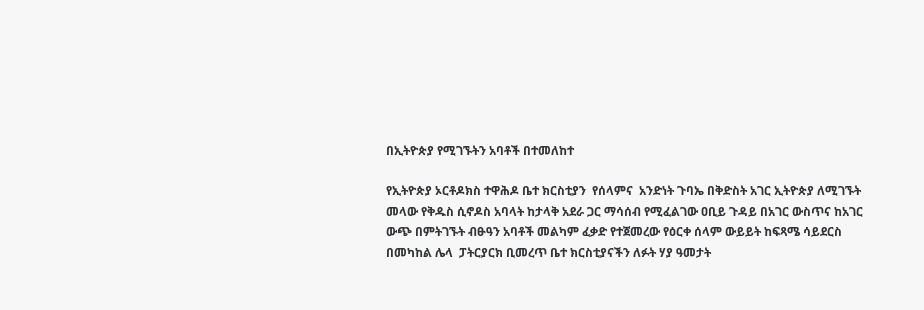በኢትዮጵያ የሚገኙትን አባቶች በተመለከተ

የኢትዮጵያ ኦርቶዶክስ ተዋሕዶ ቤተ ክርስቲያን  የሰላምና  አንድነት ጉባኤ በቅድስት አገር ኢትዮጵያ ለሚገኙት መላው የቅዱስ ሲኖዶስ አባላት ከታላቅ አደራ ጋር ማሳሰብ የሚፈልገው ዐቢይ ጉዳይ በአገር ውስጥና ከአገር ውጭ በምትገኙት ብፁዓን አባቶች መልካም ፈቃድ የተጀመረው የዕርቀ ሰላም ውይይት ከፍጻሜ ሳይደርስ በመካከል ሌላ  ፓትርያርክ ቢመረጥ ቤተ ክርስቲያናችን ለፉት ሃያ ዓመታት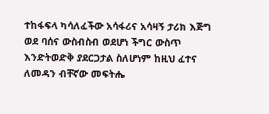ተከፋፍላ ካሳለፈችው አሳፋሪና አሳዛኝ ታሪክ እጅግ ወደ ባሰና ውስብስብ ወደሆነ ችግር ውስጥ እንድትወድቅ ያደርጋታል ስለሆነም ከዚህ ፈተና ለመዳን ብቸኛው መፍትሔ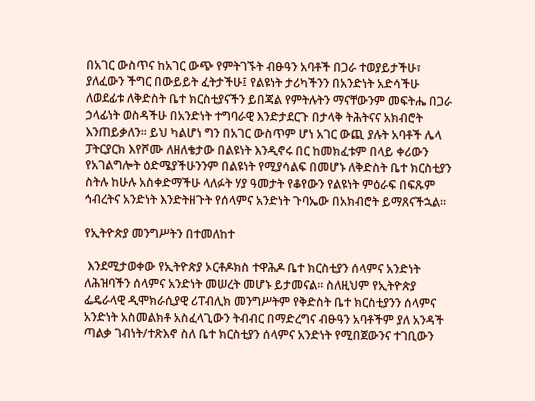በአገር ውስጥና ከአገር ውጭ የምትገኙት ብፁዓን አባቶች በጋራ ተወያይታችሁ፣ ያለፈውን ችግር በውይይት ፈትታችሁ፤ የልዩነት ታሪካችንን በአንድነት አድሳችሁ ለወደፊቱ ለቅድስት ቤተ ክርስቲያናችን ይበጃል የምትሉትን ማናቸውንም መፍትሔ በጋራ ኃላፊነት ወስዳችሁ በአንድነት ተግባራዊ እንድታደርጉ በታላቅ ትሕትናና አክብሮት እንጠይቃለን። ይህ ካልሆነ ግን በአገር ውስጥም ሆነ አገር ውጪ ያሉት አባቶች ሌላ ፓትርያርክ እየሾሙ ለዘለቄታው በልዩነት እንዲኖሩ በር ከመክፈቱም በላይ ቀሪውን የአገልግሎት ዕድሜያችሁንንም በልዩነት የሚያሳልፍ በመሆኑ ለቅድስት ቤተ ክርስቲያን ስትሉ ከሁሉ አስቀድማችሁ ላለፉት ሃያ ዓመታት የቆየውን የልዩነት ምዕራፍ በፍጹም ኅብረትና አንድነት እንድትዘጉት የሰላምና አንድነት ጉባኤው በአክብሮት ይማጸናችኋል።

የኢትዮጵያ መንግሥትን በተመለከተ

 እንደሚታወቀው የኢትዮጵያ ኦርቶዶክስ ተዋሕዶ ቤተ ክርስቲያን ሰላምና አንድነት ለሕዝባችን ሰላምና አንድነት መሠረት መሆኑ ይታመናል። ስለዚህም የኢትዮጵያ ፌዴራላዊ ዲሞክራሲያዊ ሪፐብሊክ መንግሥትም የቅድስት ቤተ ክርስቲያንን ሰላምና አንድነት አስመልክቶ አስፈላጊውን ትብብር በማድረግና ብፁዓን አባቶችም ያለ አንዳች ጣልቃ ገብነት/ተጽእኖ ስለ ቤተ ክርስቲያን ሰላምና አንድነት የሚበጀውንና ተገቢውን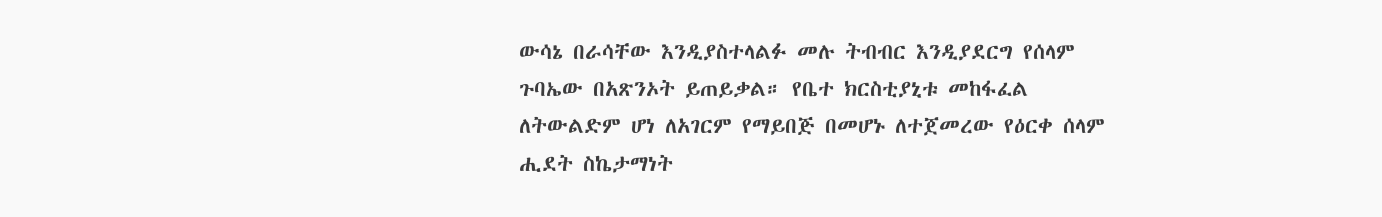ውሳኔ በራሳቸው እንዲያስተላልፉ መሉ ትብብር እንዲያደርግ የሰላም ጉባኤው በአጽንኦት ይጠይቃል። የቤተ ክርስቲያኒቱ መከፋፈል ለትውልድም ሆነ ለአገርም የማይበጅ በመሆኑ ለተጀመረው የዕርቀ ሰላም ሒደት ስኬታማነት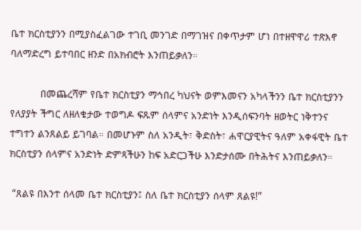ቤተ ክርስቲያንን በሚያስፈልገው ተገቢ መንገድ በማገዝና በቀጥታም ሆነ በተዘዋዋሪ ተጽእኖ ባለማድረግ ይተባበር ዘንድ በአክብሮት እንጠይቃለን።

          በመጨረሻም የቤተ ክርስቲያን ማኅበረ ካህናት ወምእመናን አካላችንን ቤተ ክርስቲያንን የለያያት ችግር ለዘለቄታው ተወግዶ ፍጹም ሰላምና አንድነት እንዲሰፍንባት ዘወትር ነቅተንና ተግተን ልንጸልይ ይገባል። በመሆኑም ስለ አንዲት፣ ቅድስት፣ ሐዋርያዊትና ዓለም አቀፋዊት ቤተ ክርስቲያን ሰላምና አንድነት ድምጻችሁን ከፍ አድርጋችሁ እንድታሰሙ በትሕትና እንጠይቃለን።

 “ጸልዩ በእንተ ሰላመ ቤተ ክርስቲያን፤ ስለ ቤተ ክርስቲያን ሰላም ጸልዩ!”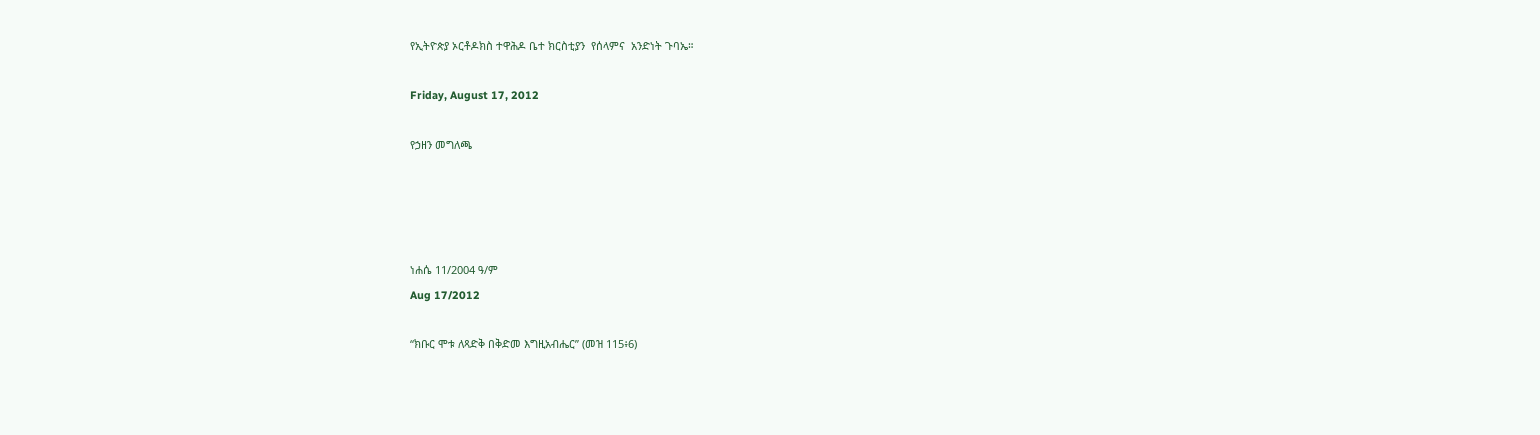የኢትዮጵያ ኦርቶዶክስ ተዋሕዶ ቤተ ክርስቲያን  የሰላምና  አንድነት ጉባኤ።

Friday, August 17, 2012

የኃዘን መግለጫ




ነሐሴ 11/2004 ዓ/ም
Aug 17/2012

“ክቡር ሞቱ ለጻድቅ በቅድመ እግዚአብሔር” (መዝ 115፥6)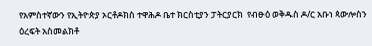የአምስተኛውን የኢትዮጵያ ኦርቶዶክስ ተዋሕዶ ቤተ ክርስቲያን ፓትርያርክ  የብፁዕ ወቅዱስ ዶ/ር አቡነ ጳውሎስን ዕረፍት አስመልክቶ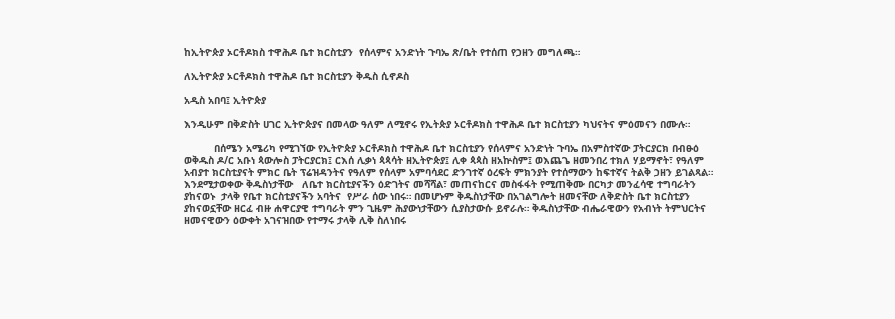ከኢትዮጵያ ኦርቶዶክስ ተዋሕዶ ቤተ ክርስቲያን  የሰላምና አንድነት ጉባኤ ጽ/ቤት የተሰጠ የኃዘን መግለጫ።

ለኢትዮጵያ ኦርቶዶክስ ተዋሕዶ ቤተ ክርስቲያን ቅዱስ ሲኖዶስ

አዲስ አበባ፤ ኢትዮጵያ

እንዲሁም በቅድስት ሀገር ኢትዮጵያና በመላው ዓለም ለሚኖሩ የኢትጵያ ኦርቶዶክስ ተዋሕዶ ቤተ ክርስቲያን ካህናትና ምዕመናን በሙሉ።

          በሰሜን አሜሪካ የሚገኘው የኢትዮጵያ ኦርቶዶክስ ተዋሕዶ ቤተ ክርስቲያን የሰላምና አንድነት ጉባኤ በአምስተኛው ፓትርያርክ በብፁዕ ወቅዱስ ዶ/ር አቡነ ጳውሎስ ፓትርያርክ፤ ርእሰ ሊቃነ ጳጳሳት ዘኢትዮጵያ፤ ሊቀ ጳጳስ ዘአኵስም፤ ወእጨጌ ዘመንበረ ተክለ ሃይማኖት፣ የዓለም አብያተ ክርስቲያናት ምክር ቤት ፕሬዝዳንትና የዓለም የሰላም አምባሳደር ድንገተኛ ዕረፍት ምክንያት የተሰማውን ከፍተኛና ትልቅ ኃዘን ይገልጻል። እንደሚታወቀው ቅዱስነታቸው   ለቤተ ክርስቲያናችን ዕድገትና መሻሻል፣ መጠናከርና መስፋፋት የሚጠቅሙ በርካታ መንፈሳዊ ተግባራትን ያከናወኑ  ታላቅ የቤተ ክርስቲያናችን አባትና  የሥራ ሰው ነበሩ። በመሆኑም ቅዱስነታቸው በአገልግሎት ዘመናቸው ለቅድስት ቤተ ክርስቲያን ያከናወኗቸው ዘርፈ ብዙ ሐዋርያዊ ተግባራት ምን ጊዜም ሕያውነታቸውን ሲያስታውሱ ይኖራሉ። ቅዱስነታቸው ብሔራዊውን የአብነት ትምህርትና ዘመናዊውን ዕውቀት አገናዝበው የተማሩ ታላቅ ሊቅ ስለነበሩ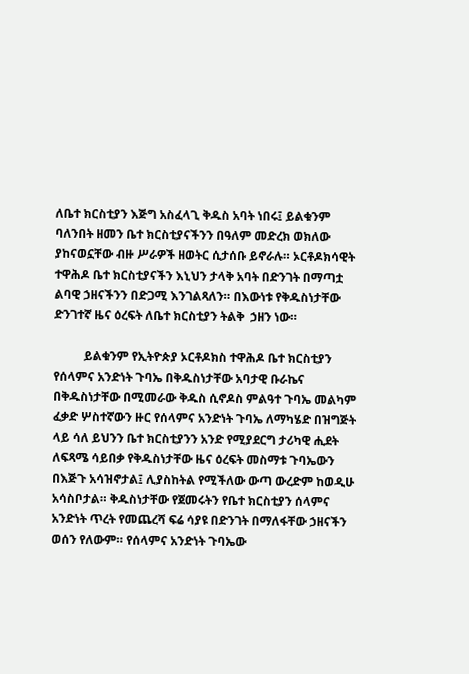ለቤተ ክርስቲያን እጅግ አስፈላጊ ቅዱስ አባት ነበሩ፤ ይልቁንም ባለንበት ዘመን ቤተ ክርስቲያናችንን በዓለም መድረክ ወክለው ያከናወኗቸው ብዙ ሥራዎች ዘወትር ሲታሰቡ ይኖራሉ። ኦርቶዶክሳዊት ተዋሕዶ ቤተ ክርስቲያናችን እኒህን ታላቅ አባት በድንገት በማጣቷ ልባዊ ኃዘናችንን በድጋሚ እንገልጻለን። በእውነቱ የቅዱስነታቸው  ድንገተኛ ዜና ዕረፍት ለቤተ ክርስቲያን ትልቅ  ኃዘን ነው።

          ይልቁንም የኢትዮጵያ ኦርቶዶክስ ተዋሕዶ ቤተ ክርስቲያን የሰላምና አንድነት ጉባኤ በቅዱስነታቸው አባታዊ ቡራኬና በቅዱስነታቸው በሚመራው ቅዱስ ሲኖዶስ ምልዓተ ጉባኤ መልካም ፈቃድ ሦስተኛውን ዙር የሰላምና አንድነት ጉባኤ ለማካሄድ በዝግጅት ላይ ሳለ ይህንን ቤተ ክርስቲያንን አንድ የሚያደርግ ታሪካዊ ሒደት ለፍጻሜ ሳይበቃ የቅዱስነታቸው ዜና ዕረፍት መስማቱ ጉባኤውን በእጅጉ አሳዝኖታል፤ ሊያስከትል የሚችለው ውጣ ውረድም ከወዲሁ አሳስቦታል። ቅዱስነታቸው የጀመሩትን የቤተ ክርስቲያን ሰላምና አንድነት ጥረት የመጨረሻ ፍሬ ሳያዩ በድንገት በማለፋቸው ኃዘናችን ወሰን የለውም። የሰላምና አንድነት ጉባኤው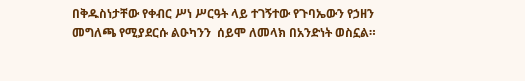በቅዱስነታቸው የቀብር ሥነ ሥርዓት ላይ ተገኝተው የጉባኤውን የኃዘን መግለጫ የሚያደርሱ ልዑካንን  ሰይሞ ለመላክ በአንድነት ወስኗል።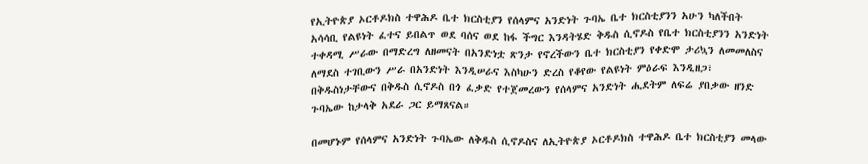የኢትዮጵያ ኦርቶዶክስ ተዋሕዶ ቤተ ክርስቲያን የሰላምና አንድነት ጉባኤ ቤተ ክርስቲያንን አሁን ካለችበት አሳሳቢ የልዩነት ፈተና ይበልጥ ወደ ባሰና ወደ ከፋ ችግር እንዳትሄድ ቅዱስ ሲኖዶስ የቤተ ክርስቲያንን አንድነት ተቀዳሚ ሥራው በማድረግ ለዘመናት በአንድነቷ ጽንታ የኖረችውን ቤተ ክርስቲያን የቀድሞ ታሪኳን ለመመለስና ለማደስ ተገቢውን ሥራ በአንድነት እንዲሠራና እስካሁን ድረስ የቆየው የልዩነት ምዕራፍ እንዲዘጋ፣ በቅዱስነታቸውና በቅዱስ ሲኖዶስ በጎ ፈቃድ የተጀመረውን የሰላምና አንድነት ሒደትም ለፍሬ ያበቃው ዘንድ ጉባኤው ከታላቅ አደራ ጋር ይማጸናል።

በመሆኑም የሰላምና አንድነት ጉባኤው ለቅዱስ ሲኖዶስና ለኢትዮጵያ ኦርቶዶክስ ተዋሕዶ ቤተ ክርስቲያን መላው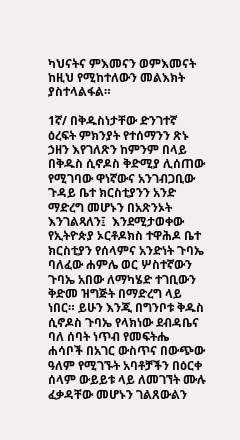ካህናትና ምእመናን ወምእመናት ከዚህ የሚከተለውን መልእክት ያስተላልፋል።

1ኛ/ በቅዱስነታቸው ድንገተኛ ዕረፍት ምክንያት የተሰማንን ጽኑ ኃዘን እየገለጽን ከምንም በላይ በቅዱስ ሲኖዶስ ቅድሚያ ሊሰጠው የሚገባው ዋነኛውና አንገብጋቢው ጉዳይ ቤተ ክርስቲያንን አንድ ማድረግ መሆኑን በአጽንኦት እንገልጻለን፤  እንደሚታወቀው የኢትዮጵያ ኦርቶዶክስ ተዋሕዶ ቤተ ክርስቲያን የሰላምና አንድነት ጉባኤ ባለፈው ሐምሌ ወር ሦስተኛውን ጉባኤ አበው ለማካሄድ ተገቢውን ቅድመ ዝግጅት በማድረግ ላይ ነበር። ይሁን እንጂ በግንቦቱ ቅዱስ ሲኖዶስ ጉባኤ የላክነው ደብዳቤና ባለ ሰባት ነጥብ የመፍትሔ ሐሳቦች በአገር ውስጥና በውጭው ዓለም የሚገኙት አባቶቻችን በዕርቀ ሰላም ውይይቱ ላይ ለመገኘት ሙሉ ፈቃዳቸው መሆኑን ገልጸውልን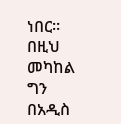ነበር። በዚህ መካከል ግን በአዲስ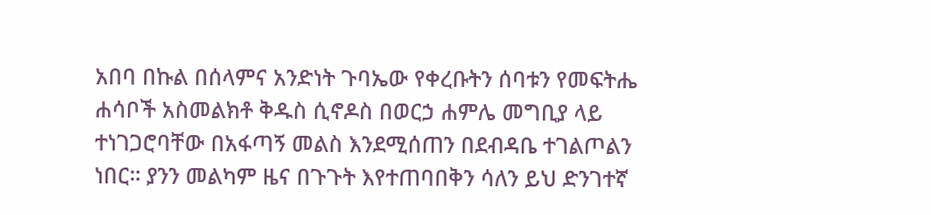አበባ በኩል በሰላምና አንድነት ጉባኤው የቀረቡትን ሰባቱን የመፍትሔ ሐሳቦች አስመልክቶ ቅዱስ ሲኖዶስ በወርኃ ሐምሌ መግቢያ ላይ ተነገጋሮባቸው በአፋጣኝ መልስ እንደሚሰጠን በደብዳቤ ተገልጦልን ነበር። ያንን መልካም ዜና በጉጉት እየተጠባበቅን ሳለን ይህ ድንገተኛ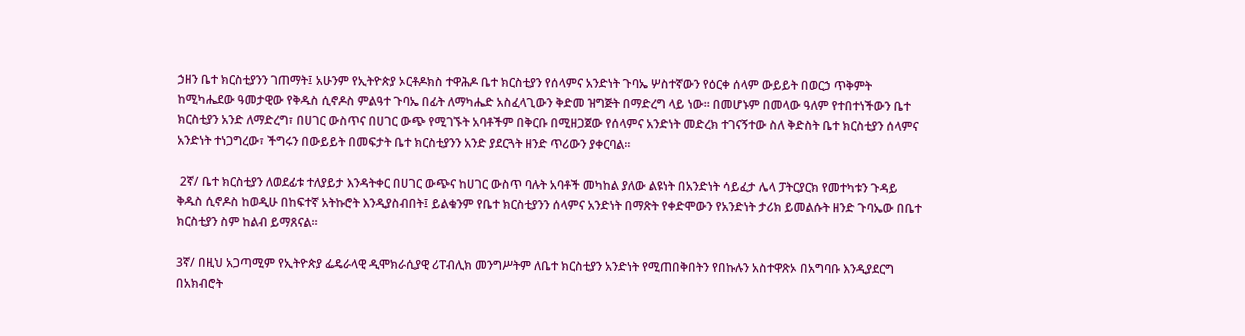ኃዘን ቤተ ክርስቲያንን ገጠማት፤ አሁንም የኢትዮጵያ ኦርቶዶክስ ተዋሕዶ ቤተ ክርስቲያን የሰላምና አንድነት ጉባኤ ሦስተኛውን የዕርቀ ሰላም ውይይት በወርኃ ጥቅምት ከሚካሔደው ዓመታዊው የቅዱስ ሲኖዶስ ምልዓተ ጉባኤ በፊት ለማካሔድ አስፈላጊውን ቅድመ ዝግጅት በማድረግ ላይ ነው። በመሆኑም በመላው ዓለም የተበተነችውን ቤተ ክርስቲያን አንድ ለማድረግ፣ በሀገር ውስጥና በሀገር ውጭ የሚገኙት አባቶችም በቅርቡ በሚዘጋጀው የሰላምና አንድነት መድረክ ተገናኝተው ስለ ቅድስት ቤተ ክርስቲያን ሰላምና አንድነት ተነጋግረው፣ ችግሩን በውይይት በመፍታት ቤተ ክርስቲያንን አንድ ያደርጓት ዘንድ ጥሪውን ያቀርባል።

 2ኛ/ ቤተ ክርስቲያን ለወደፊቱ ተለያይታ እንዳትቀር በሀገር ውጭና ከሀገር ውስጥ ባሉት አባቶች መካከል ያለው ልዩነት በአንድነት ሳይፈታ ሌላ ፓትርያርክ የመተካቱን ጉዳይ ቅዱስ ሲኖዶስ ከወዲሁ በከፍተኛ አትኩሮት እንዲያስብበት፤ ይልቁንም የቤተ ክርስቲያንን ሰላምና አንድነት በማጽት የቀድሞውን የአንድነት ታሪክ ይመልሱት ዘንድ ጉባኤው በቤተ ክርስቲያን ስም ከልብ ይማጸናል።

3ኛ/ በዚህ አጋጣሚም የኢትዮጵያ ፌዴራላዊ ዲሞክራሲያዊ ሪፐብሊክ መንግሥትም ለቤተ ክርስቲያን አንድነት የሚጠበቅበትን የበኩሉን አስተዋጽኦ በአግባቡ እንዲያደርግ በአክብሮት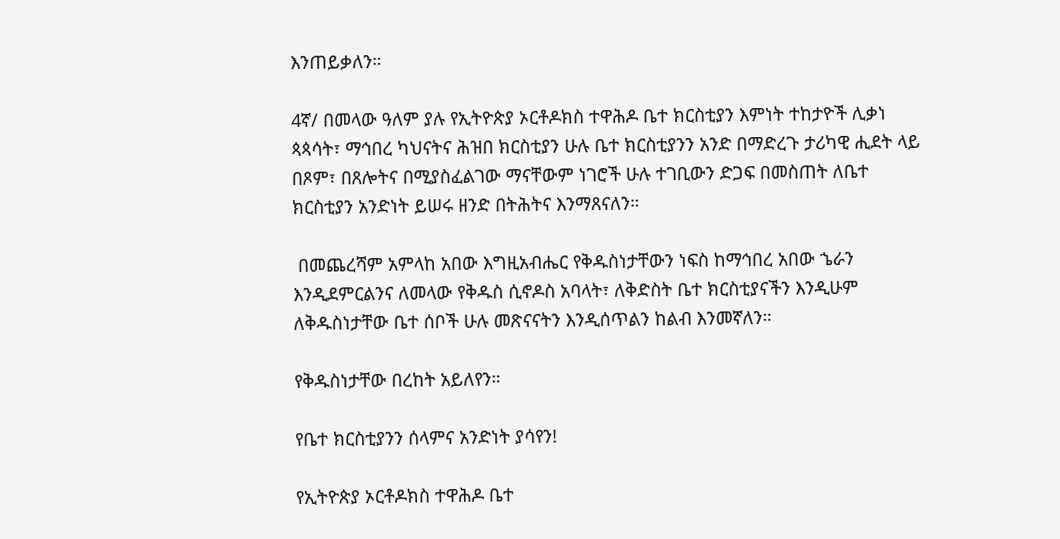እንጠይቃለን።

4ኛ/ በመላው ዓለም ያሉ የኢትዮጵያ ኦርቶዶክስ ተዋሕዶ ቤተ ክርስቲያን እምነት ተከታዮች ሊቃነ ጳጳሳት፣ ማኅበረ ካህናትና ሕዝበ ክርስቲያን ሁሉ ቤተ ክርስቲያንን አንድ በማድረጉ ታሪካዊ ሒደት ላይ በጾም፣ በጸሎትና በሚያስፈልገው ማናቸውም ነገሮች ሁሉ ተገቢውን ድጋፍ በመስጠት ለቤተ ክርስቲያን አንድነት ይሠሩ ዘንድ በትሕትና እንማጸናለን።

 በመጨረሻም አምላከ አበው እግዚአብሔር የቅዱስነታቸውን ነፍስ ከማኅበረ አበው ኄራን እንዲደምርልንና ለመላው የቅዱስ ሲኖዶስ አባላት፣ ለቅድስት ቤተ ክርስቲያናችን እንዲሁም ለቅዱስነታቸው ቤተ ሰቦች ሁሉ መጽናናትን እንዲሰጥልን ከልብ እንመኛለን።

የቅዱስነታቸው በረከት አይለየን።

የቤተ ክርስቲያንን ሰላምና አንድነት ያሳየን!

የኢትዮጵያ ኦርቶዶክስ ተዋሕዶ ቤተ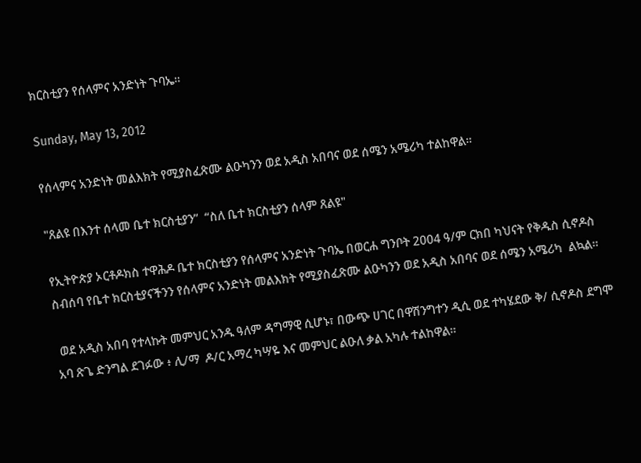ክርስቲያን የሰላምና አንድነት ጉባኤ።

Sunday, May 13, 2012

የሰላምና አንድነት መልእክት የሚያስፈጽሙ ልዑካንን ወደ አዲስ አበባና ወደ ሰሜን አሜሪካ ተልከዋል።

"ጸልዩ በእንተ ሰላመ ቤተ ክርስቲያን”  “ስለ ቤተ ክርስቲያን ሰላም ጸልዩ"

የኢትዮጵያ ኦርቶዶክስ ተዋሕዶ ቤተ ክርስቲያን የሰላምና አንድነት ጉባኤ በወርሐ ግንቦት 2004 ዓ/ም ርክበ ካህናት የቅዱስ ሲኖዶስ ስብሰባ የቤተ ክርስቲያናችንን የሰላምና አንድነት መልእክት የሚያስፈጽሙ ልዑካንን ወደ አዲስ አበባና ወደ ሰሜን አሜሪካ  ልኳል።

 ወደ አዲስ አበባ የተላኩት መምህር አንዱ ዓለም ዳግማዊ ሲሆኑ፣ በውጭ ሀገር በዋሽንግተን ዲሲ ወደ ተካሄደው ቅ/ ሲኖዶስ ደግሞ  አባ ጽጌ ድንግል ደገፉው ፥ ሊ/ማ  ዶ/ር አማረ ካሣዬ እና መምህር ልዑለ ቃል አካሉ ተልከዋል።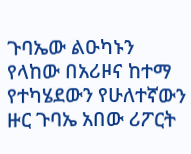ጉባኤው ልዑካኑን የላከው በአሪዞና ከተማ የተካሄደውን የሁለተኛውን ዙር ጉባኤ አበው ሪፖርት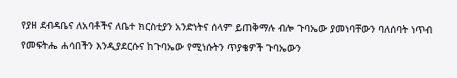የያዘ ደብዳቤና ለአባቶችና ለቤተ ክርስቲያን አንድነትና ሰላም ይጠቅማሉ ብሎ ጉባኤው ያመነባቸውን ባለሰባት ነጥብ የመፍትሔ ሐሳበችን እንዲያደርሱና ከጉባኤው የሚነሱትን ጥያቄዎች ጉባኤውን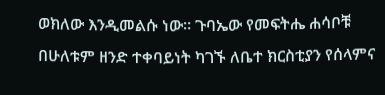ወክለው እንዲመልሱ ነው። ጉባኤው የመፍትሔ ሐሳቦቹ በሁለቱም ዘንድ ተቀባይነት ካገኙ ለቤተ ክርስቲያን የሰላምና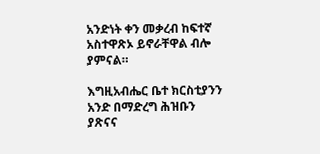አንድነት ቀን መቃረብ ከፍተኛ አስተዋጽኦ ይኖራቸዋል ብሎ ያምናል።

እግዚአብሔር ቤተ ክርስቲያንን አንድ በማድረግ ሕዝቡን ያጽናና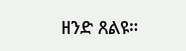ዘንድ ጸልዩ።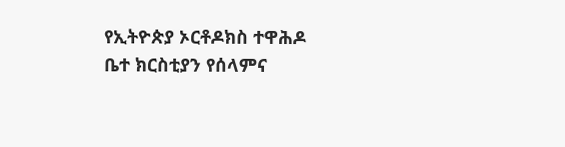የኢትዮጵያ ኦርቶዶክስ ተዋሕዶ ቤተ ክርስቲያን የሰላምና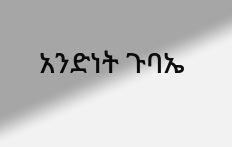አንድነት ጉባኤ